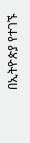በኢትዮጵያ የተገኙ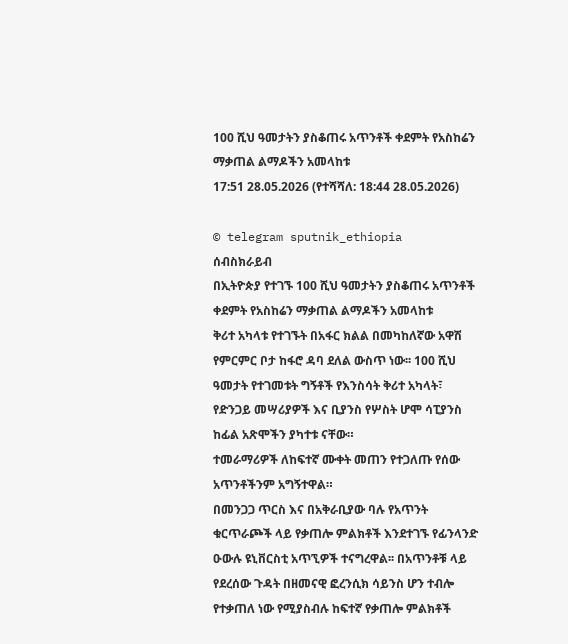100 ሺህ ዓመታትን ያስቆጠሩ አጥንቶች ቀደምት የአስከሬን ማቃጠል ልማዶችን አመላከቱ
17:51 28.05.2026 (የተሻሻለ: 18:44 28.05.2026)

© telegram sputnik_ethiopia
ሰብስክራይብ
በኢትዮጵያ የተገኙ 100 ሺህ ዓመታትን ያስቆጠሩ አጥንቶች ቀደምት የአስከሬን ማቃጠል ልማዶችን አመላከቱ
ቅሪተ አካላቱ የተገኙት በአፋር ክልል በመካከለኛው አዋሽ የምርምር ቦታ ከፋሮ ዳባ ደለል ውስጥ ነው፡፡ 100 ሺህ ዓመታት የተገመቱት ግኝቶች የእንስሳት ቅሪተ አካላት፣ የድንጋይ መሣሪያዎች እና ቢያንስ የሦስት ሆሞ ሳፒያንስ ከፊል አጽሞችን ያካተቱ ናቸው።
ተመራማሪዎች ለከፍተኛ ሙቀት መጠን የተጋለጡ የሰው አጥንቶችንም አግኝተዋል።
በመንጋጋ ጥርስ እና በአቅራቢያው ባሉ የአጥንት ቁርጥራጮች ላይ የቃጠሎ ምልክቶች እንደተገኙ የፊንላንድ ዑውሉ ዩኒቨርስቲ አጥኚዎች ተናግረዋል፡፡ በአጥንቶቹ ላይ የደረሰው ጉዳት በዘመናዊ ፎረንሲክ ሳይንስ ሆን ተብሎ የተቃጠለ ነው የሚያስብሉ ከፍተኛ የቃጠሎ ምልክቶች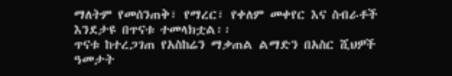ማለትም የመሰንጠቅ፣ የማረር፣ የቀለም መቀየር እና ስብራቶች እንደታዩ በጥናቱ ተመላክቷል፡፡
ጥናቱ ከተረጋገጠ የአስከሬን ማቃጠል ልማድን በአስር ሺህዎች ዓመታት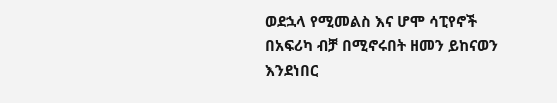ወደኋላ የሚመልስ እና ሆሞ ሳፒየኖች በአፍሪካ ብቻ በሚኖሩበት ዘመን ይከናወን እንደነበር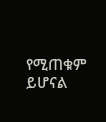የሚጠቁም ይሆናል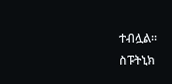ተብሏል።
ስፑትኒክ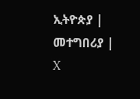ኢትዮጵያ | መተግበሪያ | X